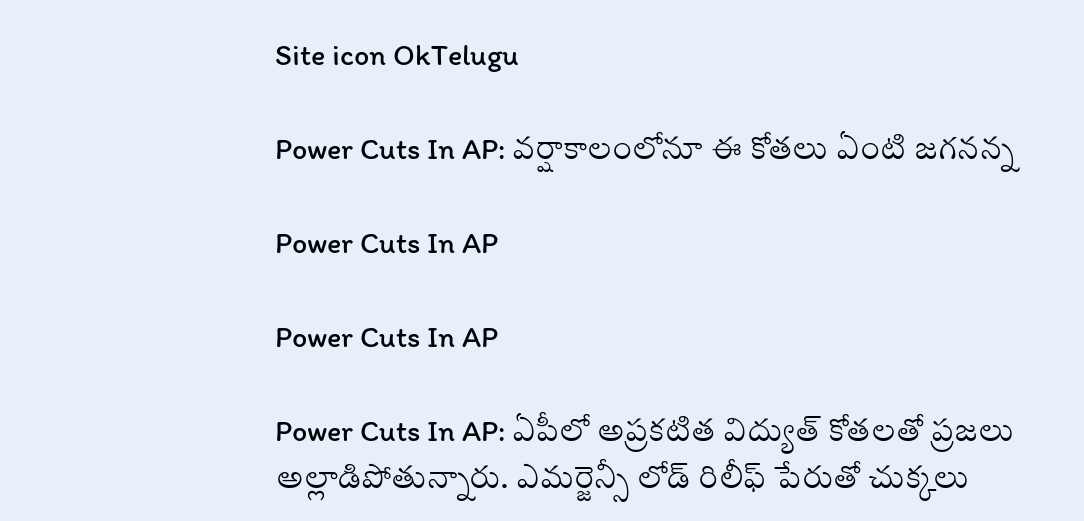Site icon OkTelugu

Power Cuts In AP: వర్షాకాలంలోనూ ఈ కోతలు ఏంటి జగనన్న

Power Cuts In AP

Power Cuts In AP

Power Cuts In AP: ఏపీలో అప్రకటిత విద్యుత్ కోతలతో ప్రజలు అల్లాడిపోతున్నారు. ఎమర్జెన్సీ లోడ్ రిలీఫ్ పేరుతో చుక్కలు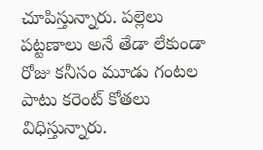చూపిస్తున్నారు. పల్లెలు పట్టణాలు అనే తేడా లేకుండా రోజు కనీసం మూడు గంటల పాటు కరెంట్ కోతలు విధిస్తున్నారు.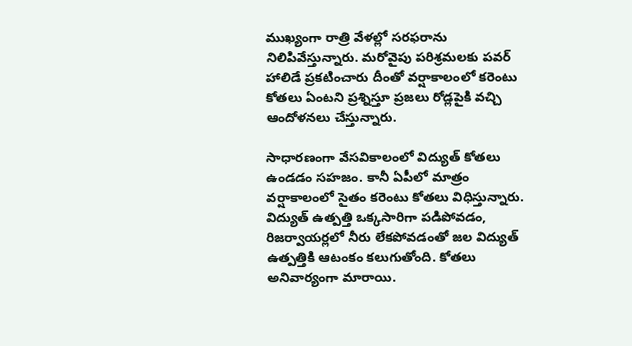ముఖ్యంగా రాత్రి వేళల్లో సరఫరాను నిలిపివేస్తున్నారు. మరోవైపు పరిశ్రమలకు పవర్ హాలిడే ప్రకటించారు దీంతో వర్షాకాలంలో కరెంటు కోతలు ఏంటని ప్రశ్నిస్తూ ప్రజలు రోడ్లపైకి వచ్చి ఆందోళనలు చేస్తున్నారు.

సాధారణంగా వేసవికాలంలో విద్యుత్ కోతలు ఉండడం సహజం. కానీ ఏపీలో మాత్రం వర్షాకాలంలో సైతం కరెంటు కోతలు విధిస్తున్నారు. విద్యుత్ ఉత్పత్తి ఒక్కసారిగా పడిపోవడం, రిజర్వాయర్లలో నీరు లేకపోవడంతో జల విద్యుత్ ఉత్పత్తికి ఆటంకం కలుగుతోంది. కోతలు అనివార్యంగా మారాయి.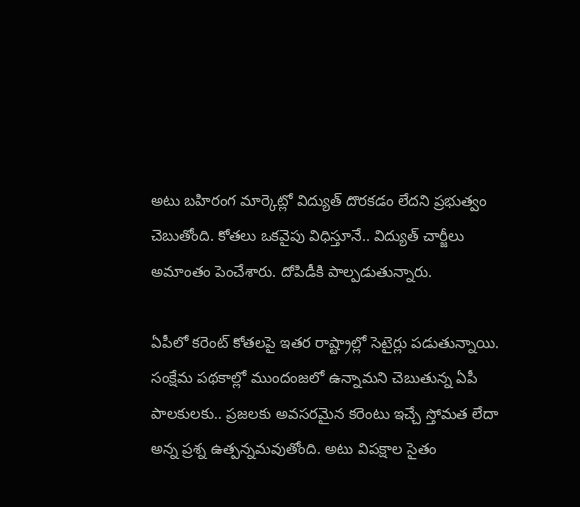అటు బహిరంగ మార్కెట్లో విద్యుత్ దొరకడం లేదని ప్రభుత్వం చెబుతోంది. కోతలు ఒకవైపు విధిస్తూనే.. విద్యుత్ చార్జీలు అమాంతం పెంచేశారు. దోపిడీకి పాల్పడుతున్నారు.

ఏపీలో కరెంట్ కోతలపై ఇతర రాష్ట్రాల్లో సెటైర్లు పడుతున్నాయి. సంక్షేమ పథకాల్లో ముందంజలో ఉన్నామని చెబుతున్న ఏపీ పాలకులకు.. ప్రజలకు అవసరమైన కరెంటు ఇచ్చే స్తోమత లేదా అన్న ప్రశ్న ఉత్పన్నమవుతోంది. అటు విపక్షాల సైతం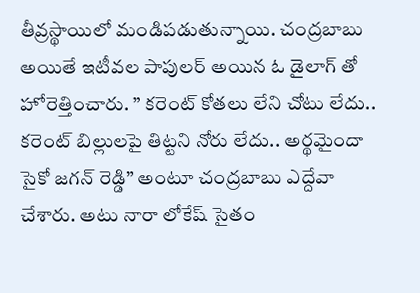తీవ్రస్థాయిలో మండిపడుతున్నాయి. చంద్రబాబు అయితే ఇటీవల పాపులర్ అయిన ఓ డైలాగ్ తో హోరెత్తించారు. ” కరెంట్ కోతలు లేని చోటు లేదు.. కరెంట్ బిల్లులపై తిట్టని నోరు లేదు.. అర్థమైందా సైకో జగన్ రెడ్డి” అంటూ చంద్రబాబు ఎద్దేవా చేశారు. అటు నారా లోకేష్ సైతం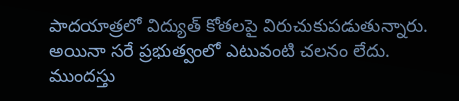పాదయాత్రలో విద్యుత్ కోతలపై విరుచుకుపడుతున్నారు. అయినా సరే ప్రభుత్వంలో ఎటువంటి చలనం లేదు. ముందస్తు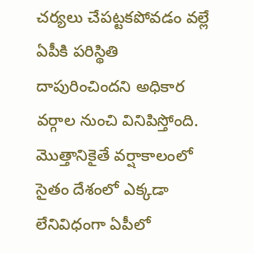చర్యలు చేపట్టకపోవడం వల్లే ఏపీకి పరిస్థితి దాపురించిందని అధికార వర్గాల నుంచి వినిపిస్తోంది. మొత్తానికైతే వర్షాకాలంలో సైతం దేశంలో ఎక్కడా లేనివిధంగా ఏపీలో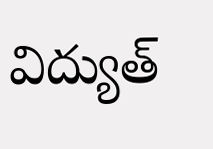విద్యుత్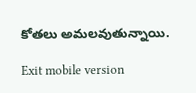కోతలు అమలవుతున్నాయి.

Exit mobile version